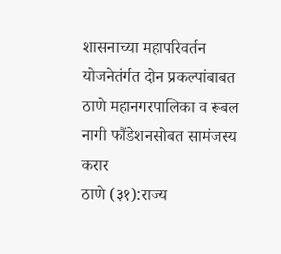शासनाच्या महापरिवर्तन योजनेतंर्गत दोन प्रकल्पांबाबत ठाणे महानगरपालिका व रूबल नागी फौंडेशनसोबत सामंजस्य करार
ठाणे (३१):राज्य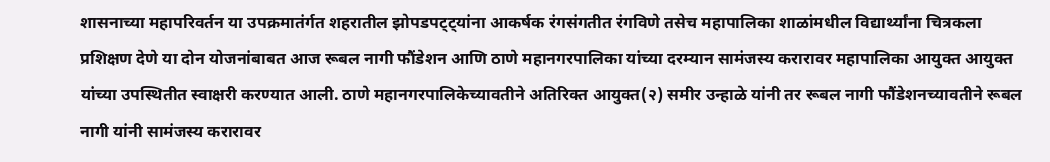शासनाच्या महापरिवर्तन या उपक्रमातंर्गत शहरातील झोपडपट्ट्यांना आकर्षक रंगसंगतीत रंगविणे तसेच महापालिका शाळांमधील विद्यार्थ्यांना चित्रकला प्रशिक्षण देणे या दोन योजनांबाबत आज रूबल नागी फौंडेशन आणि ठाणे महानगरपालिका यांच्या दरम्यान सामंजस्य करारावर महापालिका आयुक्त आयुक्त यांच्या उपस्थितीत स्वाक्षरी करण्यात आली. ठाणे महानगरपालिकेच्यावतीने अतिरिक्त आयुक्त(२) समीर उन्हाळे यांनी तर रूबल नागी फौंडेशनच्यावतीने रूबल नागी यांनी सामंजस्य करारावर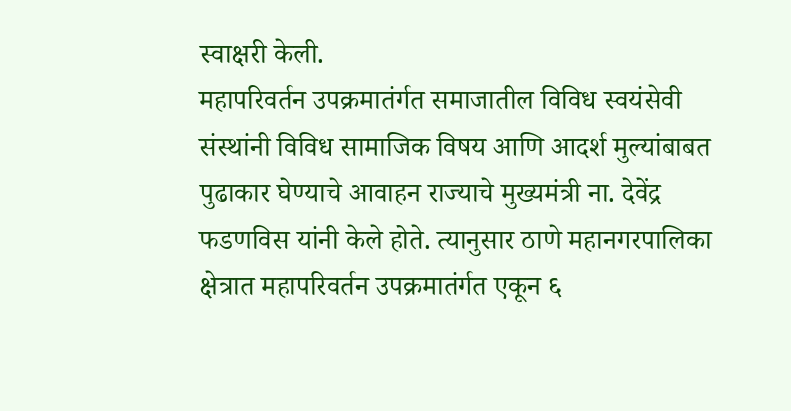स्वाक्षरी केली.
महापरिवर्तन उपक्रमातंर्गत समाजातील विविध स्वयंसेवी संस्थांनी विविध सामाजिक विषय आणि आदर्श मुल्यांबाबत पुढाकार घेण्याचे आवाहन राज्याचे मुख्यमंत्री ना. देवेंद्र फडणविस यांनी केले होते. त्यानुसार ठाणे महानगरपालिका क्षेत्रात महापरिवर्तन उपक्रमातंर्गत एकून ६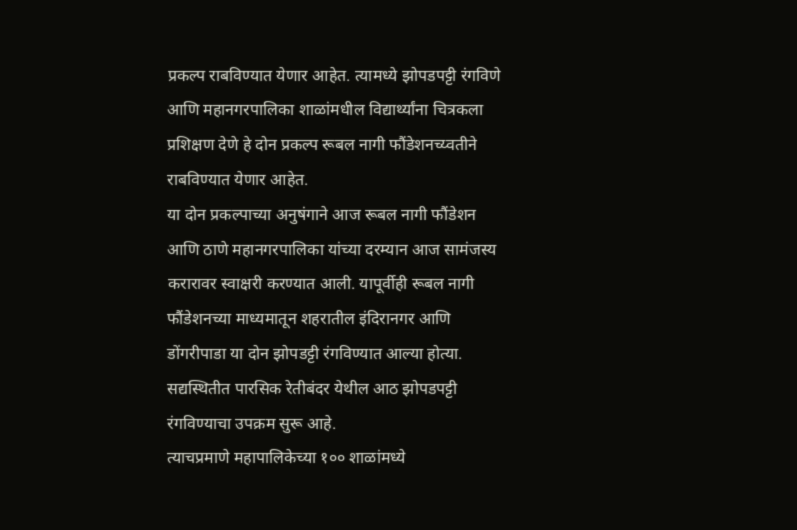प्रकल्प राबविण्यात येणार आहेत. त्यामध्ये झोपडपट्टी रंगविणे आणि महानगरपालिका शाळांमधील विद्यार्थ्यांना चित्रकला प्रशिक्षण देणे हे दोन प्रकल्प रूबल नागी फौंडेशनच्य्वतीने राबविण्यात येणार आहेत.
या दोन प्रकल्पाच्या अनुषंगाने आज रूबल नागी फौंडेशन आणि ठाणे महानगरपालिका यांच्या दरम्यान आज सामंजस्य करारावर स्वाक्षरी करण्यात आली. यापूर्वीही रूबल नागी फौंडेशनच्या माध्यमातून शहरातील इंदिरानगर आणि डोंगरीपाडा या दोन झोपडट्टी रंगविण्यात आल्या होत्या. सद्यस्थितीत पारसिक रेतीबंदर येथील आठ झोपडपट्टी रंगविण्याचा उपक्रम सुरू आहे.
त्याचप्रमाणे महापालिकेच्या १०० शाळांमध्ये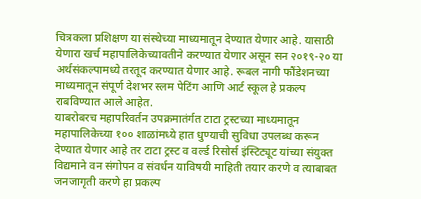चित्रकला प्रशिक्षण या संस्थेच्या माध्यमातून देण्यात येणार आहे. यासाठी येणारा खर्च महापालिकेच्यावतीने करण्यात येणार असून सन २०१९-२० या अर्थसंकल्पामध्ये तरतूद करण्यात येणार आहे. रूबल नागी फौंडेशनच्या माध्यमातून संपूर्ण देशभर स्लम पेटिंग आणि आर्ट स्कूल हे प्रकल्प राबविण्यात आले आहेत.
याबरोबरच महापरिवर्तन उपक्रमातंर्गत टाटा ट्रस्टच्या माध्यमातून महापालिकेच्या १०० शाळांमध्ये हात धुण्याची सुविधा उपलब्ध करून देण्यात येणार आहे तर टाटा ट्रस्ट व वर्ल्ड रिसोर्स इंस्टिट्यूट यांच्या संयुक्त विद्यमाने वन संगोपन व संवर्धन याविषयी माहिती तयार करणे व त्याबाबत जनजागृती करणे हा प्रकल्प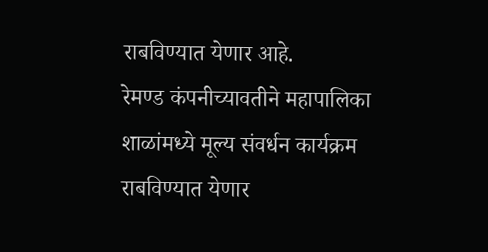राबविण्यात येणार आहे.
रेमण्ड कंपनीच्यावतीने महापालिका शाळांमध्ये मूल्य संवर्धन कार्यक्रम राबविण्यात येणार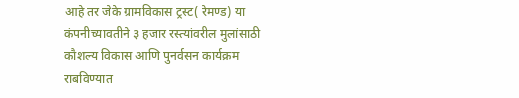आहे तर जेके ग्रामविकास ट्रस्ट( रेमण्ड) या कंपनीच्यावतीने ३ हजार रस्त्यांवरील मुलांसाठी कौशल्य विकास आणि पुनर्वसन कार्यक्रम राबविण्यात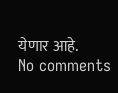येणार आहे.
No comments